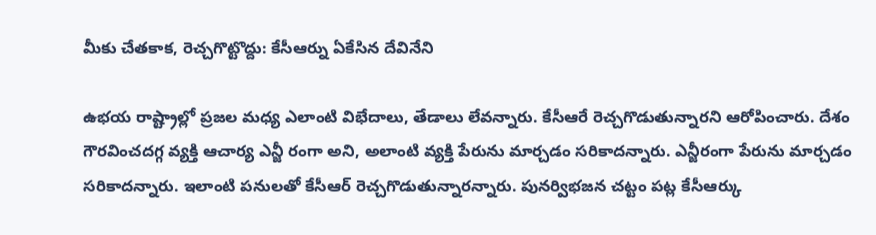మీకు చేతకాక, రెచ్చగొట్టొద్దు: కేసీఆర్ను ఏకేసిన దేవినేని

ఉభయ రాష్ట్రాల్లో ప్రజల మధ్య ఎలాంటి విభేదాలు, తేడాలు లేవన్నారు. కేసీఆరే రెచ్చగొడుతున్నారని ఆరోపించారు. దేశం గౌరవించదగ్గ వ్యక్తి ఆచార్య ఎన్జీ రంగా అని, అలాంటి వ్యక్తి పేరును మార్చడం సరికాదన్నారు. ఎన్జీరంగా పేరును మార్చడం సరికాదన్నారు. ఇలాంటి పనులతో కేసీఆర్ రెచ్చగొడుతున్నారన్నారు. పునర్విభజన చట్టం పట్ల కేసీఆర్కు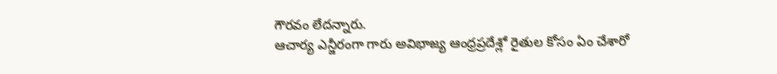గౌరవం లేదన్నారు.
ఆచార్య ఎన్జీరంగా గారు అవిభాజ్య ఆంధ్రప్రదేశ్లో రైతుల కోసం ఏం చేశారో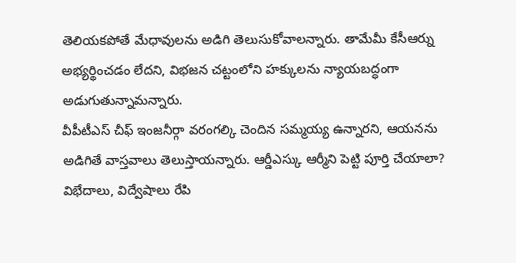తెలియకపోతే మేధావులను అడిగి తెలుసుకోవాలన్నారు. తామేమీ కేసీఆర్ను అభ్యర్థించడం లేదని, విభజన చట్టంలోని హక్కులను న్యాయబద్ధంగా అడుగుతున్నామన్నారు.
వీపీటీఎస్ చీఫ్ ఇంజనీర్గా వరంగల్కి చెందిన సమ్మయ్య ఉన్నారని, ఆయనను అడిగితే వాస్తవాలు తెలుస్తాయన్నారు. ఆర్డీఎస్కు ఆర్మీని పెట్టి పూర్తి చేయాలా? విభేదాలు, విద్వేషాలు రేపి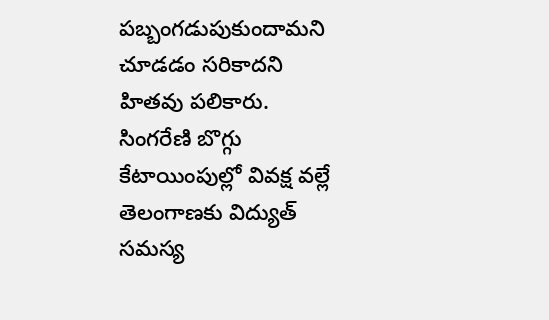పబ్బంగడుపుకుందామని చూడడం సరికాదని హితవు పలికారు. సింగరేణి బొగ్గు కేటాయింపుల్లో వివక్ష వల్లే తెలంగాణకు విద్యుత్ సమస్య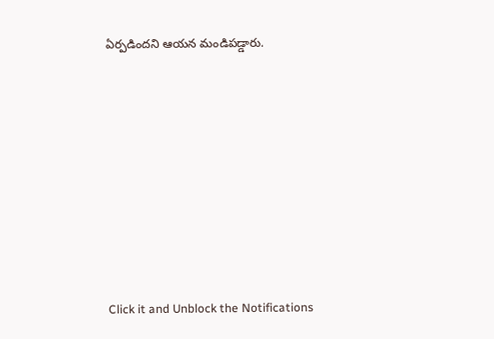ఏర్పడిందని ఆయన మండిపడ్డారు.












Click it and Unblock the Notifications